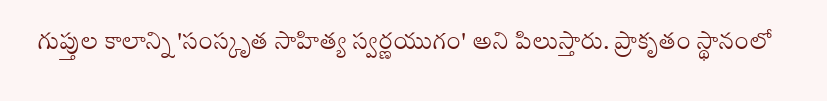గుప్తుల కాలాన్ని 'సంస్కృత సాహిత్య స్వర్ణయుగం' అని పిలుస్తారు. ప్రాకృతం స్థానంలో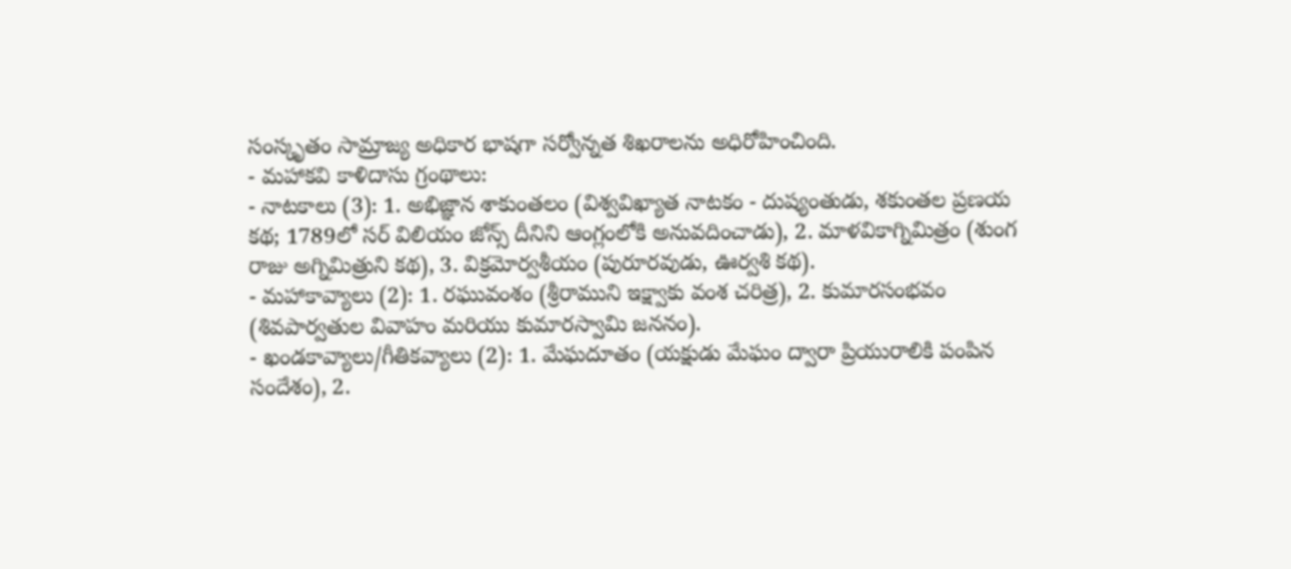సంస్కృతం సామ్రాజ్య అధికార భాషగా సర్వోన్నత శిఖరాలను అధిరోహించింది.
- మహాకవి కాళిదాసు గ్రంథాలు:
- నాటకాలు (3): 1. అభిజ్ఞాన శాకుంతలం (విశ్వవిఖ్యాత నాటకం - దుష్యంతుడు, శకుంతల ప్రణయ కథ; 1789లో సర్ విలియం జోన్స్ దీనిని ఆంగ్లంలోకి అనువదించాడు), 2. మాళవికాగ్నిమిత్రం (శుంగ రాజు అగ్నిమిత్రుని కథ), 3. విక్రమోర్వశీయం (పురూరవుడు, ఊర్వశి కథ).
- మహాకావ్యాలు (2): 1. రఘువంశం (శ్రీరాముని ఇక్ష్వాకు వంశ చరిత్ర), 2. కుమారసంభవం (శివపార్వతుల వివాహం మరియు కుమారస్వామి జననం).
- ఖండకావ్యాలు/గీతికవ్యాలు (2): 1. మేఘదూతం (యక్షుడు మేఘం ద్వారా ప్రియురాలికి పంపిన సందేశం), 2.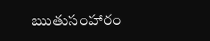ఋతుసంహారం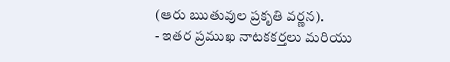(ఆరు ఋతువుల ప్రకృతి వర్ణన).
- ఇతర ప్రముఖ నాటకకర్తలు మరియు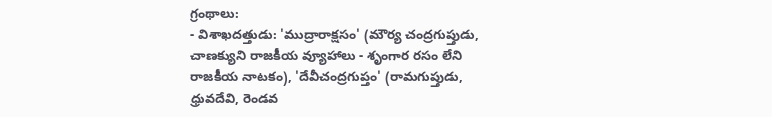గ్రంథాలు:
- విశాఖదత్తుడు: 'ముద్రారాక్షసం' (మౌర్య చంద్రగుప్తుడు, చాణక్యుని రాజకీయ వ్యూహాలు - శృంగార రసం లేని రాజకీయ నాటకం), 'దేవీచంద్రగుప్తం' (రామగుప్తుడు, ధ్రువదేవి, రెండవ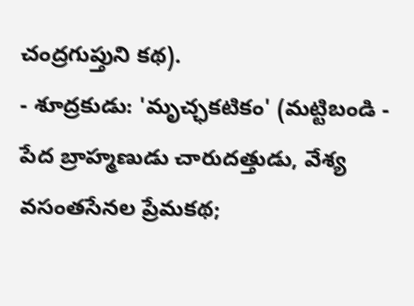చంద్రగుప్తుని కథ).
- శూద్రకుడు: 'మృచ్ఛకటికం' (మట్టిబండి - పేద బ్రాహ్మణుడు చారుదత్తుడు, వేశ్య వసంతసేనల ప్రేమకథ;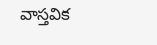వాస్తవిక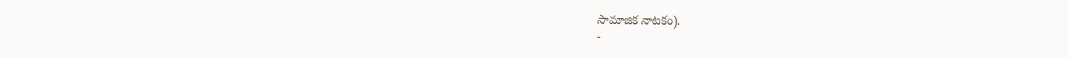సామాజిక నాటకం).
-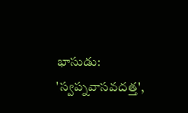భాసుడు: 'స్వప్నవాసవదత్త',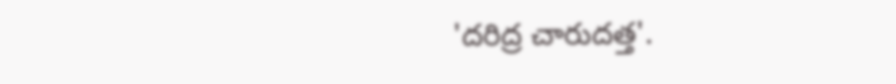'దరిద్ర చారుదత్త'.